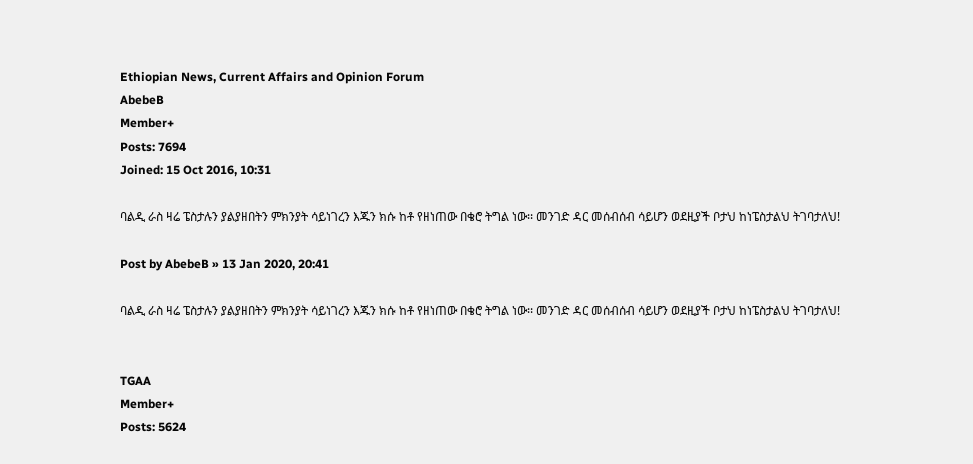Ethiopian News, Current Affairs and Opinion Forum
AbebeB
Member+
Posts: 7694
Joined: 15 Oct 2016, 10:31

ባልዲ ራስ ዛሬ ፔስታሉን ያልያዘበትን ምክንያት ሳይነገረን እጁን ክሱ ከቶ የዘነጠው በቄሮ ትግል ነው፡፡ መንገድ ዳር መሰብሰብ ሳይሆን ወደዚያች ቦታህ ከነፔስታልህ ትገባታለህ!

Post by AbebeB » 13 Jan 2020, 20:41

ባልዲ ራስ ዛሬ ፔስታሉን ያልያዘበትን ምክንያት ሳይነገረን እጁን ክሱ ከቶ የዘነጠው በቄሮ ትግል ነው፡፡ መንገድ ዳር መሰብሰብ ሳይሆን ወደዚያች ቦታህ ከነፔስታልህ ትገባታለህ!


TGAA
Member+
Posts: 5624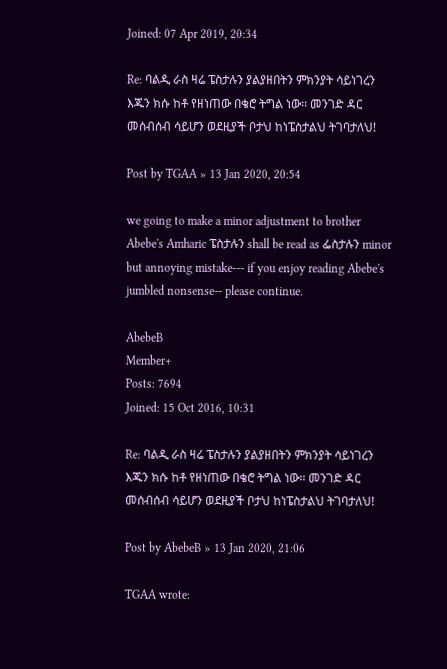Joined: 07 Apr 2019, 20:34

Re: ባልዲ ራስ ዛሬ ፔስታሉን ያልያዘበትን ምክንያት ሳይነገረን እጁን ክሱ ከቶ የዘነጠው በቄሮ ትግል ነው፡፡ መንገድ ዳር መሰብሰብ ሳይሆን ወደዚያች ቦታህ ከነፔስታልህ ትገባታለህ!

Post by TGAA » 13 Jan 2020, 20:54

we going to make a minor adjustment to brother Abebe's Amharic ፔስታሉን shall be read as ፌስታሉን minor but annoying mistake--- if you enjoy reading Abebe's jumbled nonsense-- please continue.

AbebeB
Member+
Posts: 7694
Joined: 15 Oct 2016, 10:31

Re: ባልዲ ራስ ዛሬ ፔስታሉን ያልያዘበትን ምክንያት ሳይነገረን እጁን ክሱ ከቶ የዘነጠው በቄሮ ትግል ነው፡፡ መንገድ ዳር መሰብሰብ ሳይሆን ወደዚያች ቦታህ ከነፔስታልህ ትገባታለህ!

Post by AbebeB » 13 Jan 2020, 21:06

TGAA wrote: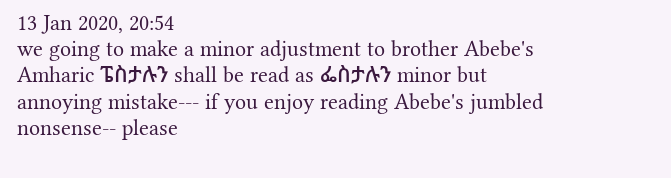13 Jan 2020, 20:54
we going to make a minor adjustment to brother Abebe's Amharic ፔስታሉን shall be read as ፌስታሉን minor but annoying mistake--- if you enjoy reading Abebe's jumbled nonsense-- please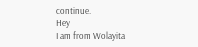continue.
Hey
I am from Wolayita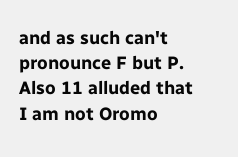and as such can't pronounce F but P. Also 11 alluded that I am not Oromo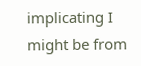implicating I might be from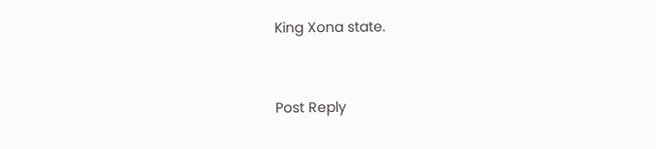King Xona state.


Post Reply